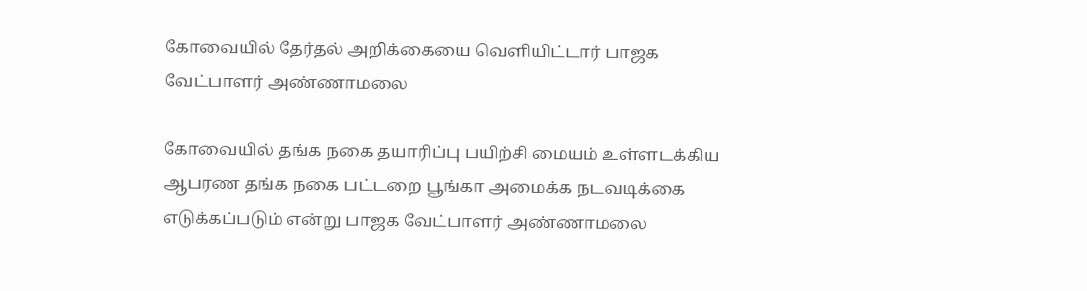கோவையில் தேர்தல் அறிக்கையை வெளியிட்டார் பாஜக வேட்பாளர் அண்ணாமலை

கோவையில் தங்க நகை தயாரிப்பு பயிற்சி மையம் உள்ளடக்கிய ஆபரண தங்க நகை பட்டறை பூங்கா அமைக்க நடவடிக்கை எடுக்கப்படும் என்று பாஜக வேட்பாளர் அண்ணாமலை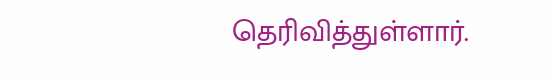தெரிவித்துள்ளார்.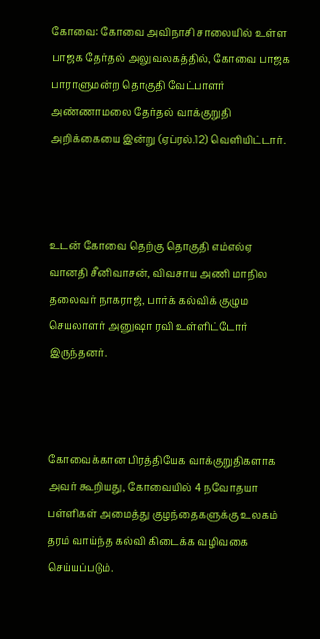கோவை: கோவை அவிநாசி சாலையில் உள்ள பாஜக தேர்தல் அலுவலகத்தில், கோவை பாஜக பாராளுமன்ற தொகுதி வேட்பாளர் அண்ணாமலை தேர்தல் வாக்குறுதி அறிக்கையை இன்று (ஏப்ரல்.12) வெளியிட்டார்.



உடன் கோவை தெற்கு தொகுதி எம்எல்ஏ வானதி சீனிவாசன், விவசாய அணி மாநில தலைவர் நாகராஜ், பார்க் கல்விக் குழும செயலாளர் அனுஷா ரவி உள்ளிட்டோர் இருந்தனர்.



கோவைக்கான பிரத்தியேக வாக்குறுதிகளாக அவர் கூறியது, கோவையில் 4 நவோதயா பள்ளிகள் அமைத்து குழந்தைகளுக்கு உலகம் தரம் வாய்ந்த கல்வி கிடைக்க வழிவகை செய்யப்படும்.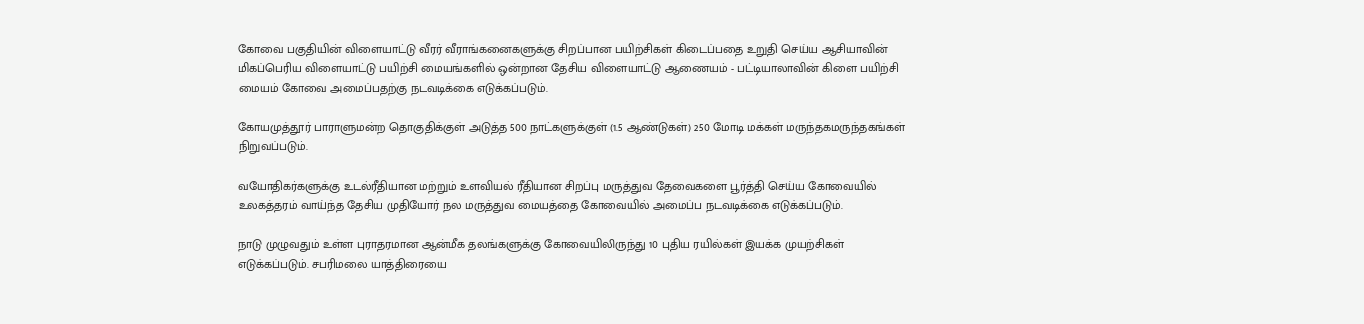கோவை பகுதியின் விளையாட்டு வீரர் வீராங்கனைகளுக்கு சிறப்பான பயிற்சிகள் கிடைப்பதை உறுதி செய்ய ஆசியாவின் மிகப்பெரிய விளையாட்டு பயிற்சி மையங்களில் ஒன்றான தேசிய விளையாட்டு ஆணையம் - பட்டியாலாவின் கிளை பயிற்சி மையம் கோவை அமைப்பதற்கு நடவடிக்கை எடுக்கப்படும்.

கோயமுத்தூர் பாராளுமன்ற தொகுதிக்குள் அடுத்த 500 நாட்களுக்குள் (1.5 ஆண்டுகள்) 250 மோடி மக்கள் மருந்தகமருந்தகங்கள் நிறுவப்படும்.

வயோதிகர்களுக்கு உடல்ரீதியான மற்றும் உளவியல் ரீதியான சிறப்பு மருத்துவ தேவைகளை பூர்த்தி செய்ய கோவையில் உலகத்தரம் வாய்ந்த தேசிய முதியோர் நல மருத்துவ மையத்தை கோவையில் அமைப்ப நடவடிக்கை எடுக்கப்படும்.

நாடு முழுவதும் உள்ள புராதரமான ஆன்மீக தலங்களுக்கு கோவையிலிருந்து 10 புதிய ரயில்கள் இயக்க முயற்சிகள் எடுக்கப்படும். சபரிமலை யாத்திரையை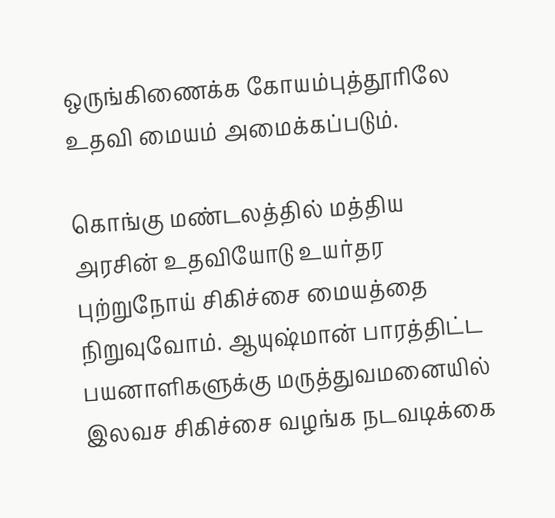ஒருங்கிணைக்க கோயம்புத்தூரிலே உதவி மையம் அமைக்கப்படும்.

கொங்கு மண்டலத்தில் மத்திய அரசின் உதவியோடு உயர்தர புற்றுநோய் சிகிச்சை மையத்தை நிறுவுவோம். ஆயுஷ்மான் பாரத்திட்ட பயனாளிகளுக்கு மருத்துவமனையில் இலவச சிகிச்சை வழங்க நடவடிக்கை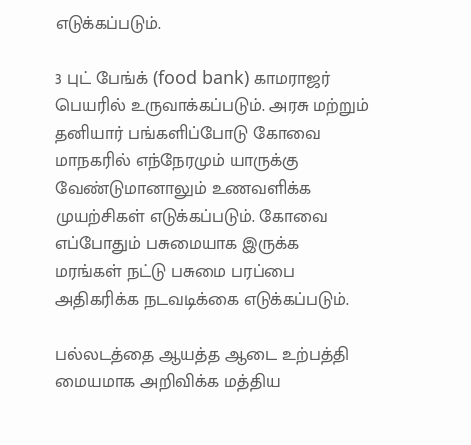எடுக்கப்படும்.

3 புட் பேங்க் (food bank) காமராஜர் பெயரில் உருவாக்கப்படும். அரசு மற்றும் தனியார் பங்களிப்போடு கோவை மாநகரில் எந்நேரமும் யாருக்கு வேண்டுமானாலும் உணவளிக்க முயற்சிகள் எடுக்கப்படும். கோவை எப்போதும் பசுமையாக இருக்க மரங்கள் நட்டு பசுமை பரப்பை அதிகரிக்க நடவடிக்கை எடுக்கப்படும்.

பல்லடத்தை ஆயத்த ஆடை உற்பத்தி மையமாக அறிவிக்க மத்திய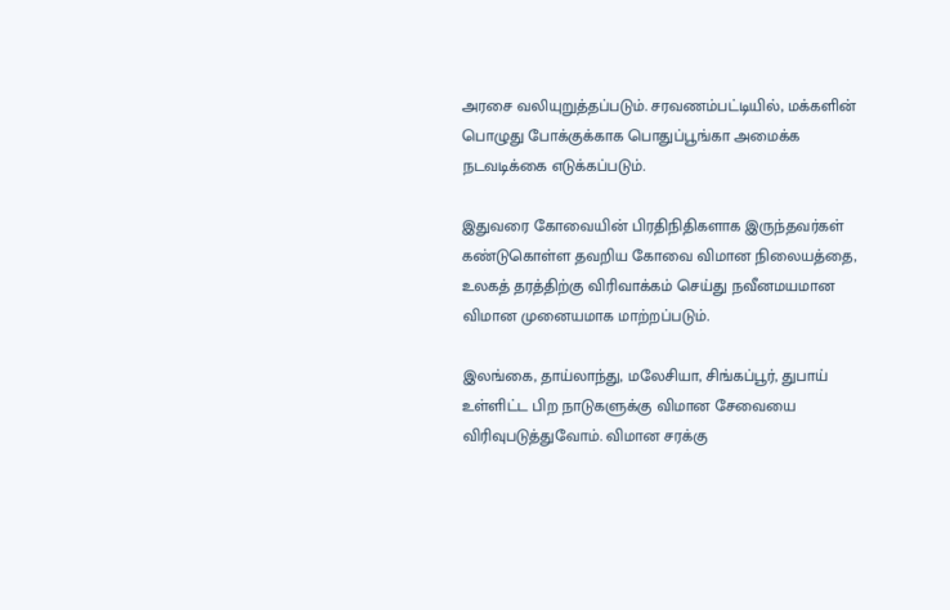அரசை வலியுறுத்தப்படும். சரவணம்பட்டியில், மக்களின் பொழுது போக்குக்காக பொதுப்பூங்கா அமைக்க நடவடிக்கை எடுக்கப்படும்.

இதுவரை கோவையின் பிரதிநிதிகளாக இருந்தவர்கள் கண்டுகொள்ள தவறிய கோவை விமான நிலையத்தை, உலகத் தரத்திற்கு விரிவாக்கம் செய்து நவீனமயமான விமான முனையமாக மாற்றப்படும்.

இலங்கை, தாய்லாந்து, மலேசியா, சிங்கப்பூர், துபாய் உள்ளிட்ட பிற நாடுகளுக்கு விமான சேவையை விரிவுபடுத்துவோம். விமான சரக்கு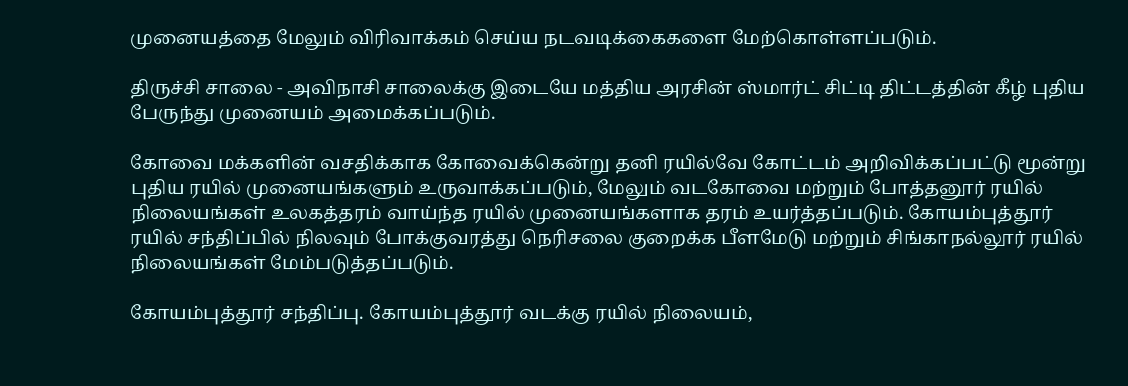முனையத்தை மேலும் விரிவாக்கம் செய்ய நடவடிக்கைகளை மேற்கொள்ளப்படும்.

திருச்சி சாலை - அவிநாசி சாலைக்கு இடையே மத்திய அரசின் ஸ்மார்ட் சிட்டி திட்டத்தின் கீழ் புதிய பேருந்து முனையம் அமைக்கப்படும்.

கோவை மக்களின் வசதிக்காக கோவைக்கென்று தனி ரயில்வே கோட்டம் அறிவிக்கப்பட்டு மூன்று புதிய ரயில் முனையங்களும் உருவாக்கப்படும், மேலும் வடகோவை மற்றும் போத்தனூர் ரயில் நிலையங்கள் உலகத்தரம் வாய்ந்த ரயில் முனையங்களாக தரம் உயர்த்தப்படும். கோயம்புத்தூர் ரயில் சந்திப்பில் நிலவும் போக்குவரத்து நெரிசலை குறைக்க பீளமேடு மற்றும் சிங்காநல்லூர் ரயில் நிலையங்கள் மேம்படுத்தப்படும்.

கோயம்புத்தூர் சந்திப்பு. கோயம்புத்தூர் வடக்கு ரயில் நிலையம்,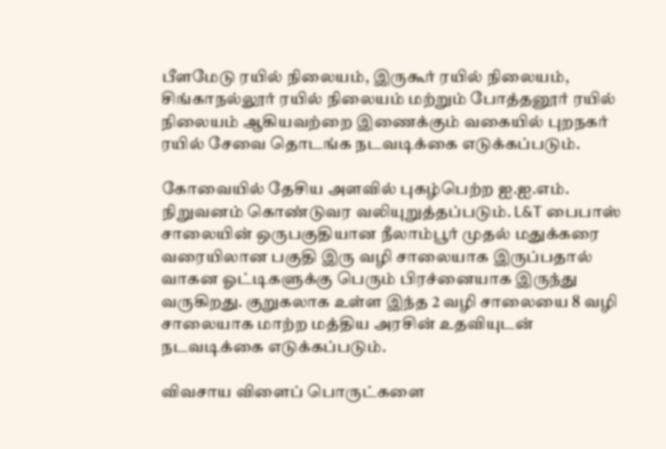பீளமேடு ரயில் நிலையம், இருகூர் ரயில் நிலையம், சிங்காநல்லூர் ரயில் நிலையம் மற்றும் போத்தனூர் ரயில் நிலையம் ஆகியவற்றை இணைக்கும் வகையில் புறநகர் ரயில் சேவை தொடங்க நடவடிக்கை எடுக்கப்படும்.

கோவையில் தேசிய அளவில் புகழ்பெற்ற ஐ.ஐ.எம். நிறுவனம் கொண்டுவர வலியுறுத்தப்படும். L&T பைபாஸ் சாலையின் ஒருபகுதியான நீலாம்பூர் முதல் மதுக்கரை வரையிலான பகுதி இரு வழி சாலையாக இருப்பதால் வாகன ஓட்டிகளுக்கு பெரும் பிரச்னையாக இருந்து வருகிறது. குறுகலாக உள்ள இந்த 2 வழி சாலையை 8 வழி சாலையாக மாற்ற மத்திய அரசின் உதவியுடன் நடவடிக்கை எடுக்கப்படும்.

விவசாய விளைப் பொருட்களை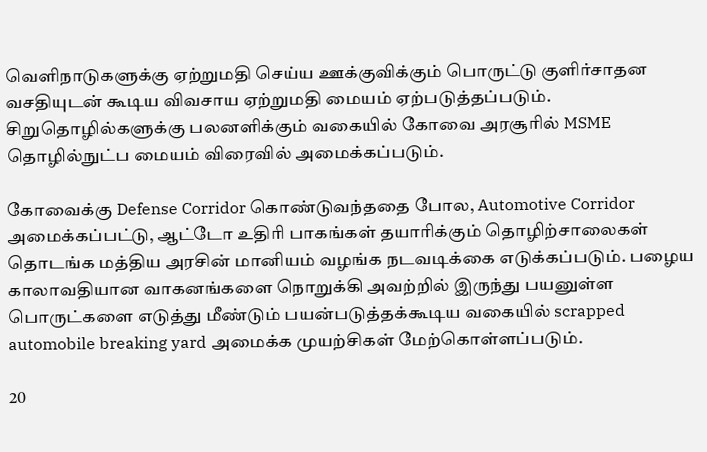வெளிநாடுகளுக்கு ஏற்றுமதி செய்ய ஊக்குவிக்கும் பொருட்டு குளிர்சாதன வசதியுடன் கூடிய விவசாய ஏற்றுமதி மையம் ஏற்படுத்தப்படும். சிறுதொழில்களுக்கு பலனளிக்கும் வகையில் கோவை அரசூரில் MSME தொழில்நுட்ப மையம் விரைவில் அமைக்கப்படும்.

கோவைக்கு Defense Corridor கொண்டுவந்ததை போல, Automotive Corridor அமைக்கப்பட்டு, ஆட்டோ உதிரி பாகங்கள் தயாரிக்கும் தொழிற்சாலைகள் தொடங்க மத்திய அரசின் மானியம் வழங்க நடவடிக்கை எடுக்கப்படும். பழைய காலாவதியான வாகனங்களை நொறுக்கி அவற்றில் இருந்து பயனுள்ள பொருட்களை எடுத்து மீண்டும் பயன்படுத்தக்கூடிய வகையில் scrapped automobile breaking yard அமைக்க முயற்சிகள் மேற்கொள்ளப்படும்.

20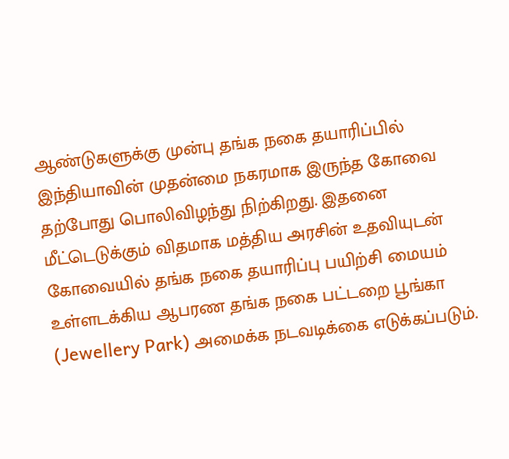ஆண்டுகளுக்கு முன்பு தங்க நகை தயாரிப்பில் இந்தியாவின் முதன்மை நகரமாக இருந்த கோவை தற்போது பொலிவிழந்து நிற்கிறது. இதனை மீட்டெடுக்கும் விதமாக மத்திய அரசின் உதவியுடன் கோவையில் தங்க நகை தயாரிப்பு பயிற்சி மையம் உள்ளடக்கிய ஆபரண தங்க நகை பட்டறை பூங்கா (Jewellery Park) அமைக்க நடவடிக்கை எடுக்கப்படும்.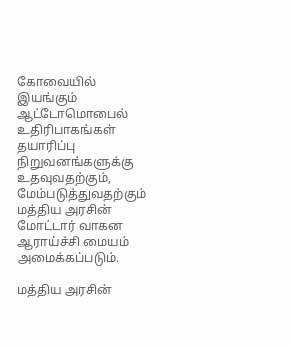கோவையில் இயங்கும் ஆட்டோமொபைல் உதிரிபாகங்கள் தயாரிப்பு நிறுவனங்களுக்கு உதவுவதற்கும், மேம்படுத்துவதற்கும் மத்திய அரசின் மோட்டார் வாகன ஆராய்ச்சி மையம் அமைக்கப்படும்.

மத்திய அரசின்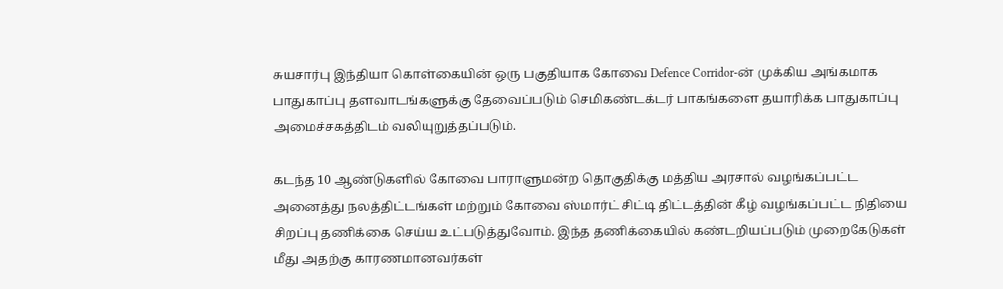சுயசார்பு இந்தியா கொள்கையின் ஒரு பகுதியாக கோவை Defence Corridor-ன் முக்கிய அங்கமாக பாதுகாப்பு தளவாடங்களுக்கு தேவைப்படும் செமிகண்டக்டர் பாகங்களை தயாரிக்க பாதுகாப்பு அமைச்சகத்திடம் வலியுறுத்தப்படும்.

கடந்த 10 ஆண்டுகளில் கோவை பாராளுமன்ற தொகுதிக்கு மத்திய அரசால் வழங்கப்பட்ட அனைத்து நலத்திட்டங்கள் மற்றும் கோவை ஸ்மார்ட் சிட்டி திட்டத்தின் கீழ் வழங்கப்பட்ட நிதியை சிறப்பு தணிக்கை செய்ய உட்படுத்துவோம். இந்த தணிக்கையில் கண்டறியப்படும் முறைகேடுகள் மீது அதற்கு காரணமானவர்கள்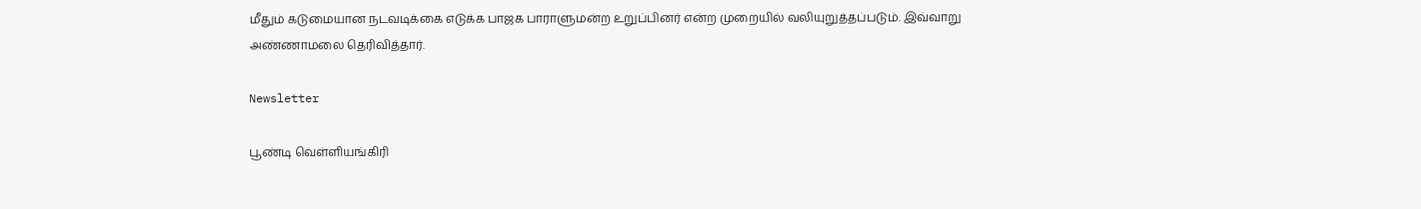மீதும் கடுமையான நடவடிக்கை எடுக்க பாஜக பாராளுமன்ற உறுப்பினர் என்ற முறையில் வலியுறுத்தப்படும். இவ்வாறு அண்ணாமலை தெரிவித்தார்.

Newsletter

பூண்டி வெள்ளியங்கிரி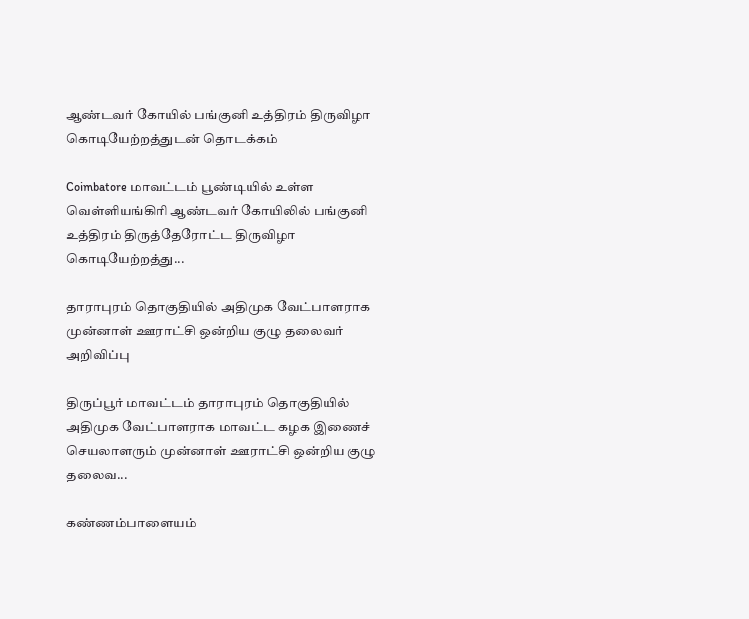ஆண்டவர் கோயில் பங்குனி உத்திரம் திருவிழா கொடியேற்றத்துடன் தொடக்கம்

Coimbatore மாவட்டம் பூண்டியில் உள்ள வெள்ளியங்கிரி ஆண்டவர் கோயிலில் பங்குனி உத்திரம் திருத்தேரோட்ட திருவிழா கொடியேற்றத்து...

தாராபுரம் தொகுதியில் அதிமுக வேட்பாளராக முன்னாள் ஊராட்சி ஒன்றிய குழு தலைவர் அறிவிப்பு

திருப்பூர் மாவட்டம் தாராபுரம் தொகுதியில் அதிமுக வேட்பாளராக மாவட்ட கழக இணைச் செயலாளரும் முன்னாள் ஊராட்சி ஒன்றிய குழு தலைவ...

கண்ணம்பாளையம்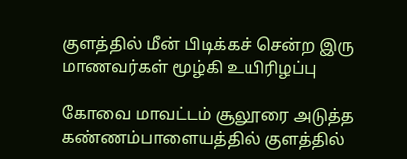குளத்தில் மீன் பிடிக்கச் சென்ற இரு மாணவர்கள் மூழ்கி உயிரிழப்பு

கோவை மாவட்டம் சூலூரை அடுத்த கண்ணம்பாளையத்தில் குளத்தில்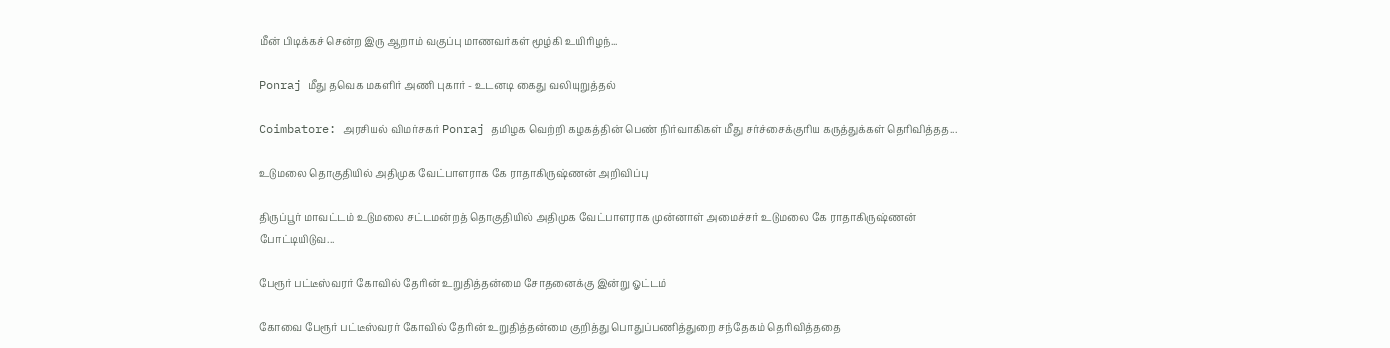மீன் பிடிக்கச் சென்ற இரு ஆறாம் வகுப்பு மாணவர்கள் மூழ்கி உயிரிழந்...

Ponraj மீது தவெக மகளிர் அணி புகார் - உடனடி கைது வலியுறுத்தல்

Coimbatore: அரசியல் விமர்சகர் Ponraj தமிழக வெற்றி கழகத்தின் பெண் நிர்வாகிகள் மீது சர்ச்சைக்குரிய கருத்துக்கள் தெரிவித்தத...

உடுமலை தொகுதியில் அதிமுக வேட்பாளராக கே ராதாகிருஷ்ணன் அறிவிப்பு

திருப்பூர் மாவட்டம் உடுமலை சட்டமன்றத் தொகுதியில் அதிமுக வேட்பாளராக முன்னாள் அமைச்சர் உடுமலை கே ராதாகிருஷ்ணன் போட்டியிடுவ...

பேரூர் பட்டீஸ்வரர் கோவில் தேரின் உறுதித்தன்மை சோதனைக்கு இன்று ஓட்டம்

கோவை பேரூர் பட்டீஸ்வரர் கோவில் தேரின் உறுதித்தன்மை குறித்து பொதுப்பணித்துறை சந்தேகம் தெரிவித்ததை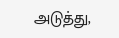அடுத்து,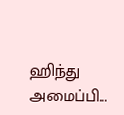ஹிந்து அமைப்பி...